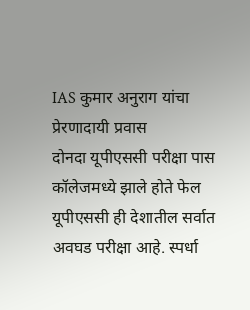IAS कुमार अनुराग यांचा प्रेरणादायी प्रवास
दोनदा यूपीएससी परीक्षा पास
कॉलेजमध्ये झाले होते फेल
यूपीएससी ही देशातील सर्वात अवघड परीक्षा आहे. स्पर्धा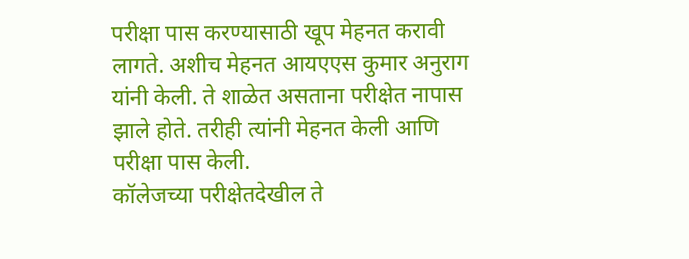परीक्षा पास करण्यासाठी खूप मेहनत करावी लागते. अशीच मेहनत आयएएस कुमार अनुराग यांनी केली. ते शाळेत असताना परीक्षेत नापास झाले होते. तरीही त्यांनी मेहनत केली आणि परीक्षा पास केली.
कॉलेजच्या परीक्षेतदेखील ते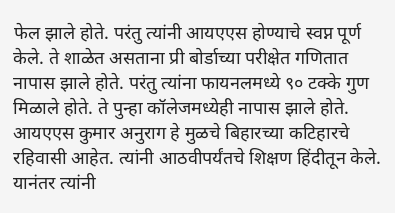फेल झाले होते. परंतु त्यांनी आयएएस होण्याचे स्वप्न पूर्ण केले. ते शाळेत असताना प्री बोर्डाच्या परीक्षेत गणितात नापास झाले होते. परंतु त्यांना फायनलमध्ये ९० टक्के गुण मिळाले होते. ते पुन्हा कॉलेजमध्येही नापास झाले होते.
आयएएस कुमार अनुराग हे मुळचे बिहारच्या कटिहारचे रहिवासी आहेत. त्यांनी आठवीपर्यंतचे शिक्षण हिंदीतून केले. यानंतर त्यांनी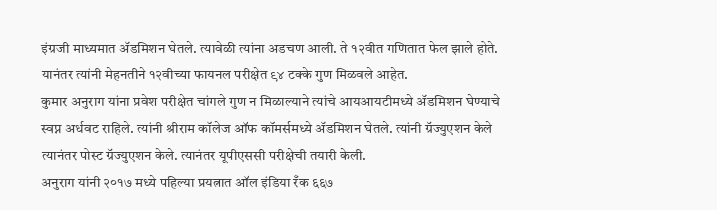इंग्रजी माध्यमात ॲडमिशन घेतले. त्यावेळी त्यांना अडचण आली. ते १२वीत गणितात फेल झाले होते. यानंतर त्यांनी मेहनतीने १२वीच्या फायनल परीक्षेत ९४ टक्के गुण मिळवले आहेत.
कुमार अनुराग यांना प्रवेश परीक्षेत चांगले गुण न मिळाल्याने त्यांचे आयआयटीमध्ये ॲडमिशन घेण्याचे स्वप्न अर्धवट राहिले. त्यांनी श्रीराम कॉलेज ऑफ कॉमर्समध्ये ॲडमिशन घेतले. त्यांनी ग्रॅज्युएशन केले त्यानंतर पोस्ट ग्रॅज्युएशन केले. त्यानंतर यूपीएससी परीक्षेची तयारी केली.
अनुराग यांनी २०१७ मध्ये पहिल्या प्रयत्नात ऑल इंडिया रँक ६६७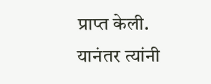प्राप्त केली. यानंतर त्यांनी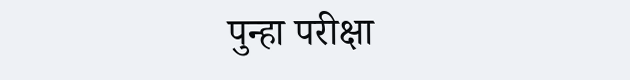पुन्हा परीक्षा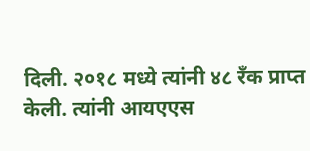दिली. २०१८ मध्ये त्यांनी ४८ रँक प्राप्त केली. त्यांनी आयएएस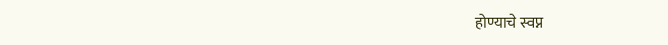होण्याचे स्वप्न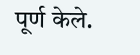पूर्ण केले.